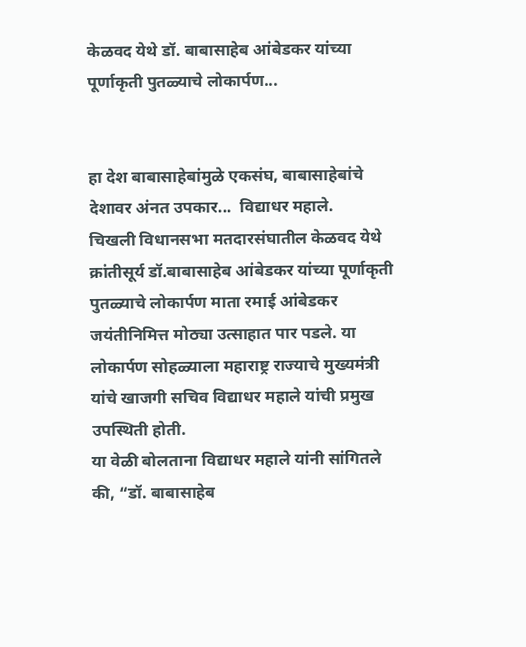केळवद येथे डॉ. बाबासाहेब आंबेडकर यांच्या पूर्णाकृती पुतळ्याचे लोकार्पण...


हा देश बाबासाहेबांमुळे एकसंघ, बाबासाहेबांचे देशावर अंनत उपकार...  विद्याधर महाले.
चिखली विधानसभा मतदारसंघातील केळवद येथे क्रांतीसूर्य डॉ.बाबासाहेब आंबेडकर यांच्या पूर्णाकृती पुतळ्याचे लोकार्पण माता रमाई आंबेडकर जयंतीनिमित्त मोठ्या उत्साहात पार पडले. या लोकार्पण सोहळ्याला महाराष्ट्र राज्याचे मुख्यमंत्री यांचे खाजगी सचिव विद्याधर महाले यांची प्रमुख उपस्थिती होती.
या वेळी बोलताना विद्याधर महाले यांनी सांगितले की, “डॉ. बाबासाहेब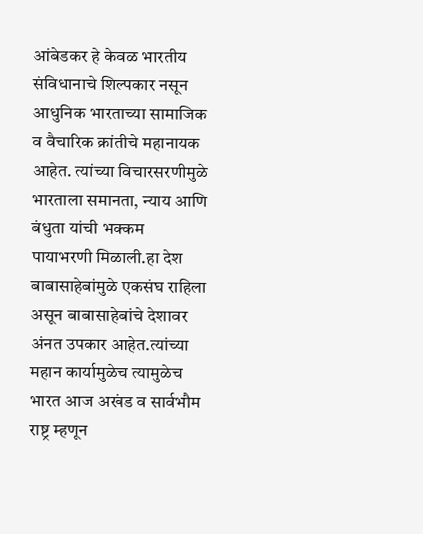आंबेडकर हे केवळ भारतीय संविधानाचे शिल्पकार नसून आधुनिक भारताच्या सामाजिक व वैचारिक क्रांतीचे महानायक आहेत. त्यांच्या विचारसरणीमुळे भारताला समानता, न्याय आणि बंधुता यांची भक्कम पायाभरणी मिळाली.हा देश बाबासाहेबांमुळे एकसंघ राहिला असून बाबासाहेबांचे देशावर अंनत उपकार आहेत.त्यांच्या महान कार्यामुळेच त्यामुळेच भारत आज अखंड व सार्वभौम राष्ट्र म्हणून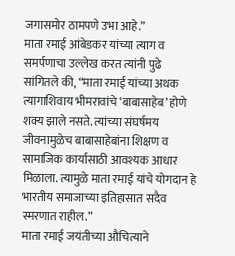जगासमोर ठामपणे उभा आहे.”
माता रमाई आंबेडकर यांच्या त्याग व समर्पणाचा उल्लेख करत त्यांनी पुढे सांगितले की, “माता रमाई यांच्या अथक त्यागाशिवाय भीमरावांचे ‘बाबासाहेब’ होणे शक्य झाले नसते. त्यांच्या संघर्षमय जीवनामुळेच बाबासाहेबांना शिक्षण व सामाजिक कार्यासाठी आवश्यक आधार मिळाला. त्यामुळे माता रमाई यांचे योगदान हे भारतीय समाजाच्या इतिहासात सदैव स्मरणात राहील.”
माता रमाई जयंतीच्या औचित्याने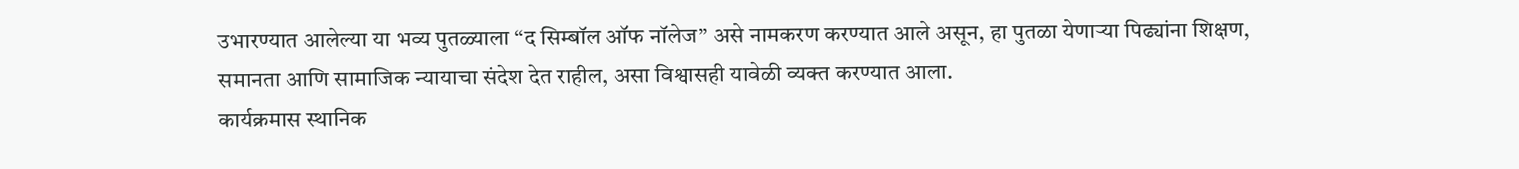उभारण्यात आलेल्या या भव्य पुतळ्याला “द सिम्बॉल ऑफ नॉलेज” असे नामकरण करण्यात आले असून, हा पुतळा येणाऱ्या पिढ्यांना शिक्षण, समानता आणि सामाजिक न्यायाचा संदेश देत राहील, असा विश्वासही यावेळी व्यक्त करण्यात आला.
कार्यक्रमास स्थानिक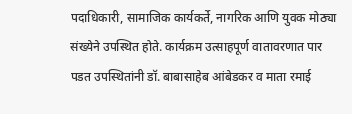पदाधिकारी, सामाजिक कार्यकर्ते, नागरिक आणि युवक मोठ्या संख्येने उपस्थित होते. कार्यक्रम उत्साहपूर्ण वातावरणात पार पडत उपस्थितांनी डॉ. बाबासाहेब आंबेडकर व माता रमाई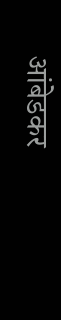आंबेडकर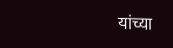यांच्या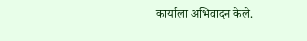कार्याला अभिवादन केले.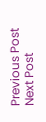Previous Post Next Post